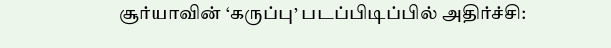சூர்யாவின் ‘கருப்பு’ படப்பிடிப்பில் அதிர்ச்சி: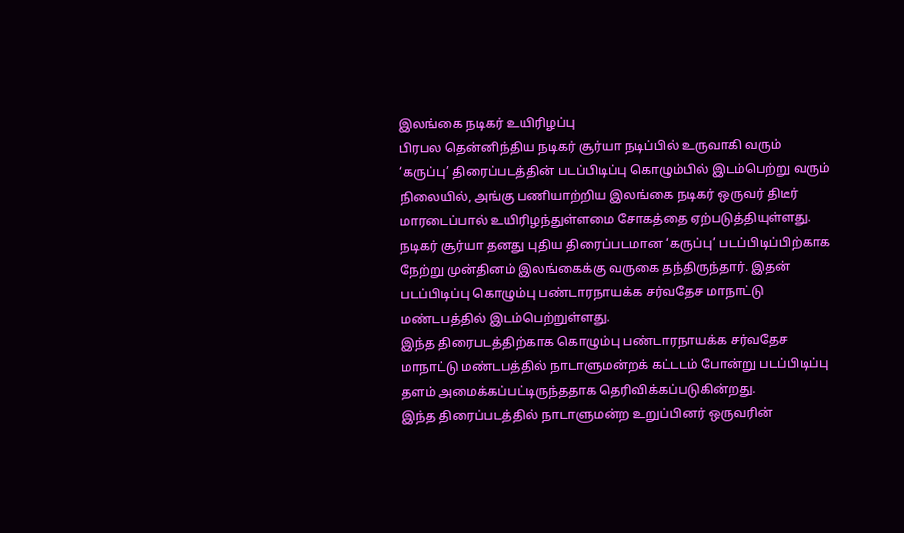இலங்கை நடிகர் உயிரிழப்பு
பிரபல தென்னிந்திய நடிகர் சூர்யா நடிப்பில் உருவாகி வரும் ‘கருப்பு’ திரைப்படத்தின் படப்பிடிப்பு கொழும்பில் இடம்பெற்று வரும் நிலையில், அங்கு பணியாற்றிய இலங்கை நடிகர் ஒருவர் திடீர் மாரடைப்பால் உயிரிழந்துள்ளமை சோகத்தை ஏற்படுத்தியுள்ளது.
நடிகர் சூர்யா தனது புதிய திரைப்படமான ‘கருப்பு’ படப்பிடிப்பிற்காக நேற்று முன்தினம் இலங்கைக்கு வருகை தந்திருந்தார். இதன் படப்பிடிப்பு கொழும்பு பண்டாரநாயக்க சர்வதேச மாநாட்டு மண்டபத்தில் இடம்பெற்றுள்ளது.
இந்த திரைபடத்திற்காக கொழும்பு பண்டாரநாயக்க சர்வதேச மாநாட்டு மண்டபத்தில் நாடாளுமன்றக் கட்டடம் போன்று படப்பிடிப்பு தளம் அமைக்கப்பட்டிருந்ததாக தெரிவிக்கப்படுகின்றது.
இந்த திரைப்படத்தில் நாடாளுமன்ற உறுப்பினர் ஒருவரின்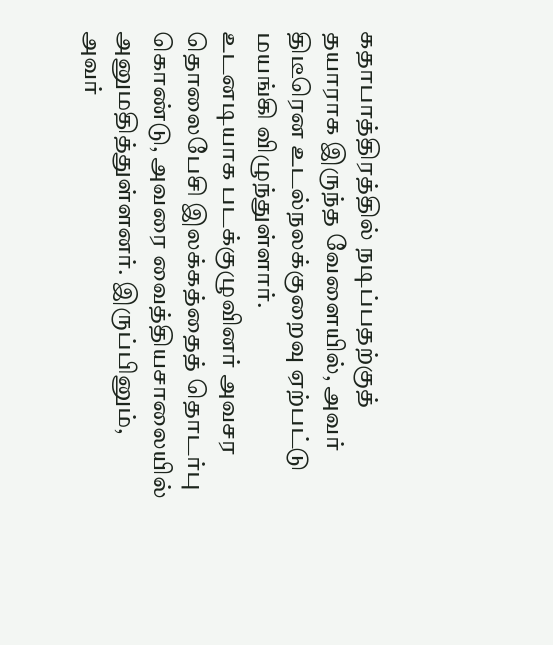கதாபாத்திரத்தில் நடிப்பதற்குத் தயாராக இருந்த வேளையில், அவர் திடீரென உடல்நலக்குறைவு ஏற்பட்டு மயங்கி விழுந்துள்ளார்.
உடனடியாக படக்குழுவினர் அவசர தொலைபேசி இலக்கத்தைத் தொடர்பு கொண்டு, அவரை வைத்தியசாலையில் அனுமதித்துள்ளனர். இருப்பினும், அவர்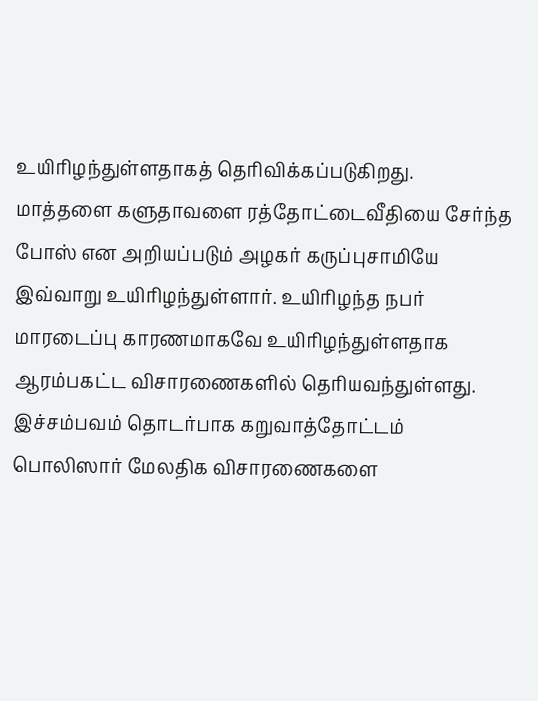உயிரிழந்துள்ளதாகத் தெரிவிக்கப்படுகிறது.
மாத்தளை களுதாவளை ரத்தோட்டைவீதியை சேர்ந்த போஸ் என அறியப்படும் அழகர் கருப்புசாமியே இவ்வாறு உயிரிழந்துள்ளார். உயிரிழந்த நபர் மாரடைப்பு காரணமாகவே உயிரிழந்துள்ளதாக ஆரம்பகட்ட விசாரணைகளில் தெரியவந்துள்ளது.
இச்சம்பவம் தொடர்பாக கறுவாத்தோட்டம் பொலிஸார் மேலதிக விசாரணைகளை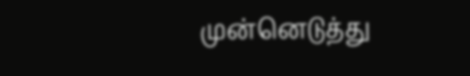முன்னெடுத்து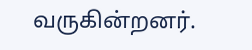வருகின்றனர்.